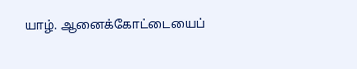யாழ். ஆனைக்கோட்டையைப்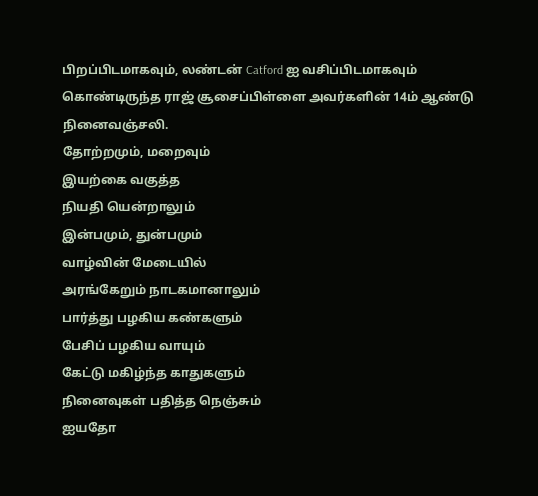பிறப்பிடமாகவும், லண்டன் Catford ஐ வசிப்பிடமாகவும் கொண்டிருந்த ராஜ் சூசைப்பிள்ளை அவர்களின் 14ம் ஆண்டு நினைவஞ்சலி.
தோற்றமும், மறைவும்
இயற்கை வகுத்த
நியதி யென்றாலும்
இன்பமும், துன்பமும்
வாழ்வின் மேடையில்
அரங்கேறும் நாடகமானாலும்
பார்த்து பழகிய கண்களும்
பேசிப் பழகிய வாயும்
கேட்டு மகிழ்ந்த காதுகளும்
நினைவுகள் பதித்த நெஞ்சும்
ஐயதோ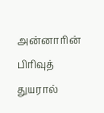அன்னாரின் பிரிவுத் துயரால்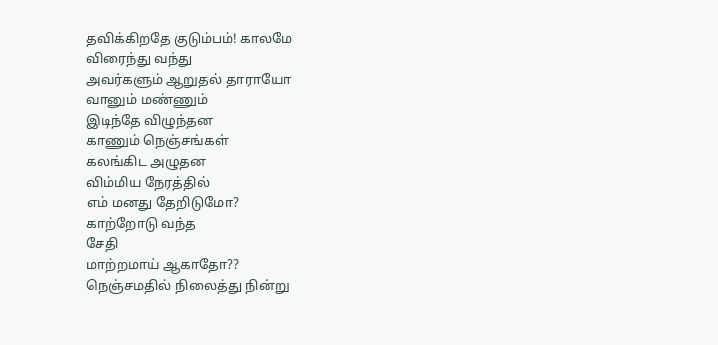தவிக்கிறதே குடும்பம்! காலமே
விரைந்து வந்து
அவர்களும் ஆறுதல் தாராயோ
வானும் மண்ணும்
இடிந்தே விழுந்தன
காணும் நெஞ்சங்கள்
கலங்கிட அழுதன
விம்மிய நேரத்தில்
எம் மனது தேறிடுமோ?
காற்றோடு வந்த
சேதி
மாற்றமாய் ஆகாதோ??
நெஞ்சமதில் நிலைத்து நின்று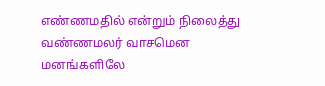எண்ணமதில் என்றும் நிலைத்து
வண்ணமலர் வாசமென
மனங்களிலே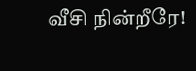வீசி நின்றீரே!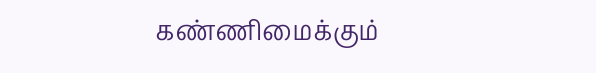கண்ணிமைக்கும்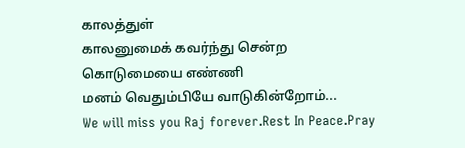காலத்துள்
காலனுமைக் கவர்ந்து சென்ற
கொடுமையை எண்ணி
மனம் வெதும்பியே வாடுகின்றோம்...
We will miss you Raj forever.Rest In Peace.Pray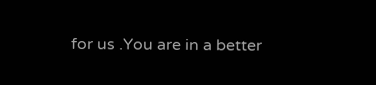for us .You are in a better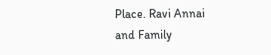Place. Ravi Annai and Family